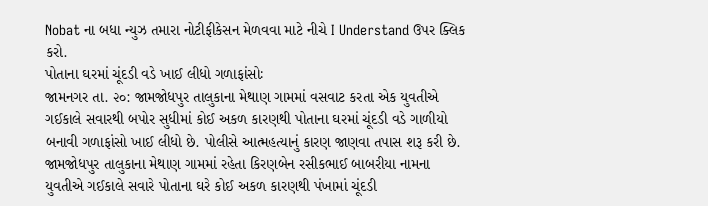Nobat ના બધા ન્યુઝ તમારા નોટીફીકેસન મેળવવા માટે નીચે I Understand ઉપર ક્લિક કરો.
પોતાના ઘરમાં ચૂંદડી વડે ખાઈ લીધો ગળાફાંસોઃ
જામનગર તા. ૨૦: જામજોધપુર તાલુકાના મેથાણ ગામમાં વસવાટ કરતા એક યુવતીએ ગઈકાલે સવારથી બપોર સુધીમાં કોઈ અકળ કારણથી પોતાના ઘરમાં ચૂંદડી વડે ગાળીયો બનાવી ગળાફાંસો ખાઈ લીધો છે. પોલીસે આત્મહત્યાનું કારણ જાણવા તપાસ શરૂ કરી છે.
જામજોધપુર તાલુકાના મેથાણ ગામમાં રહેતા કિરણબેન રસીકભાઈ બાબરીયા નામના યુવતીએ ગઈકાલે સવારે પોતાના ઘરે કોઈ અકળ કારણથી પંખામાં ચૂંદડી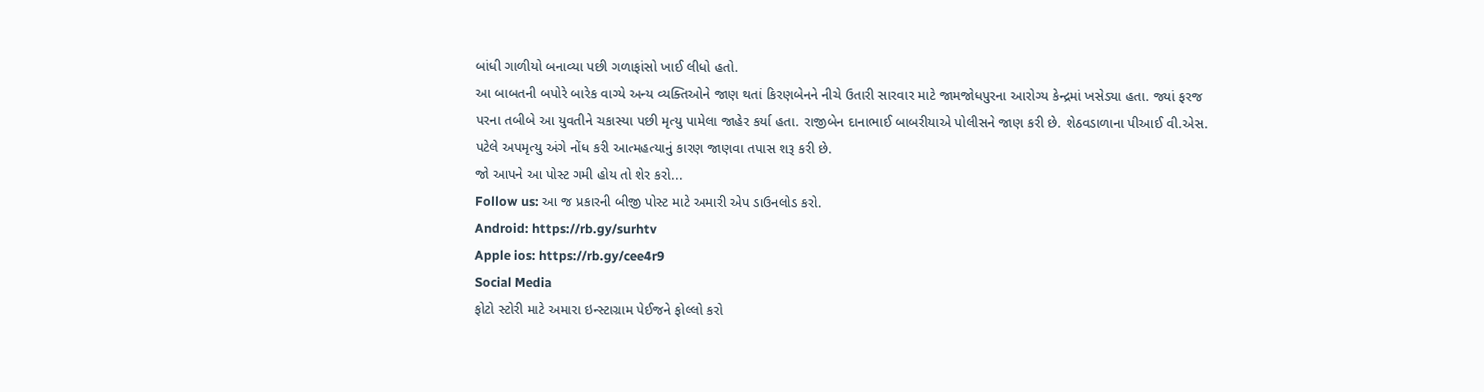બાંધી ગાળીયો બનાવ્યા પછી ગળાફાંસો ખાઈ લીધો હતો.
આ બાબતની બપોરે બારેક વાગ્યે અન્ય વ્યક્તિઓને જાણ થતાં કિરણબેનને નીચે ઉતારી સારવાર માટે જામજોધપુરના આરોગ્ય કેન્દ્રમાં ખસેડ્યા હતા. જ્યાં ફરજ પરના તબીબે આ યુવતીને ચકાસ્યા પછી મૃત્યુ પામેલા જાહેર કર્યા હતા. રાજીબેન દાનાભાઈ બાબરીયાએ પોલીસને જાણ કરી છે. શેઠવડાળાના પીઆઈ વી.એસ. પટેલે અપમૃત્યુ અંગે નોંધ કરી આત્મહત્યાનું કારણ જાણવા તપાસ શરૂ કરી છે.
જો આપને આ પોસ્ટ ગમી હોય તો શેર કરો...
Follow us: આ જ પ્રકારની બીજી પોસ્ટ માટે અમારી એપ ડાઉનલોડ કરો.
Android: https://rb.gy/surhtv
Apple ios: https://rb.gy/cee4r9
Social Media
ફોટો સ્ટોરી માટે અમારા ઇન્સ્ટાગ્રામ પેઈજને ફોલ્લો કરો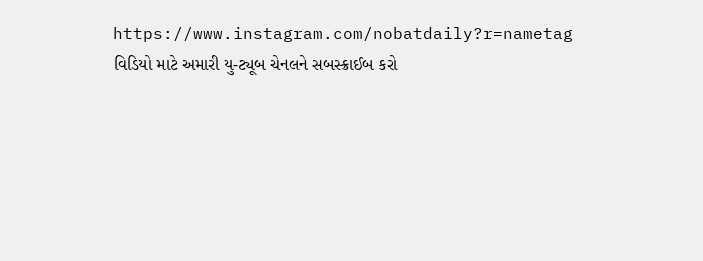https://www.instagram.com/nobatdaily?r=nametag
વિડિયો માટે અમારી યુ-ટ્યૂબ ચેનલને સબસ્ક્રાઈબ કરો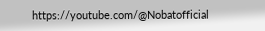https://youtube.com/@Nobatofficial